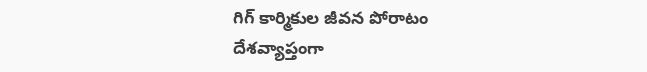గిగ్ కార్మికుల జీవన పోరాటం
దేశవ్యాప్తంగా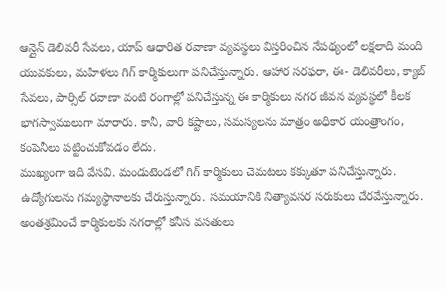ఆన్లైన్ డెలివరీ సేవలు, యాప్ ఆధారిత రవాణా వ్యవస్థలు విస్తరించిన నేపథ్యంలో లక్షలాది మంది యువకులు, మహిళలు గిగ్ కార్మికులుగా పనిచేస్తున్నారు. ఆహార సరఫరా, ఈ- డెలివరీలు, క్యాబ్ సేవలు, పార్సిల్ రవాణా వంటి రంగాల్లో పనిచేస్తున్న ఈ కార్మికులు నగర జీవన వ్యవస్థలో కీలక భాగస్వాములుగా మారారు. కానీ, వారి కష్టాలు, సమస్యలను మాత్రం అధికార యంత్రాంగం, కంపెనీలు పట్టించుకోవడం లేదు.
ముఖ్యంగా ఇది వేసవి. మండుటెండలో గిగ్ కార్మికులు చెమటలు కక్కుతూ పనిచేస్తున్నారు. ఉద్యోగులను గమ్యస్థానాలకు చేరుస్తున్నారు. సమయానికి నిత్యావసర సరుకులు చేరవేస్తున్నారు. అంతశ్రమించే కార్మికులకు నగరాల్లో కనీస వసతులు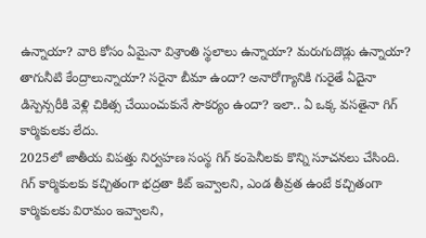ఉన్నాయా? వారి కోసం ఏమైనా విశ్రాంతి స్థలాలు ఉన్నాయా? మరుగుదొడ్లు ఉన్నాయా? తాగునీటి కేంద్రాలున్నాయా? సరైనా బీమా ఉందా? అనారోగ్యానికి గురైతే ఏదైనా డిస్పెన్సరీకి వెళ్లి చికిత్స చేయించుకునే సౌకర్యం ఉందా? ఇలా.. ఏ ఒక్క వసతైనా గిగ్ కార్మికులకు లేదు.
2025లో జాతీయ విపత్తు నిర్వహణ సంస్థ గిగ్ కంపెనీలకు కొన్ని సూచనలు చేసింది. గిగ్ కార్మికులకు కచ్చితంగా భద్రతా కిట్ ఇవ్వాలని, ఎండ తీవ్రత ఉంటే కచ్చితంగా కార్మికులకు విరామం ఇవ్వాలని,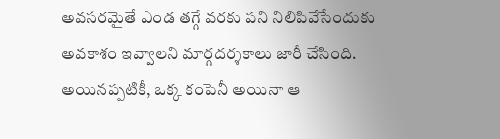అవసరమైతే ఎండ తగ్గే వరకు పని నిలిపివేసేందుకు అవకాశం ఇవ్వాలని మార్గదర్శకాలు జారీ చేసింది. అయినప్పటికీ, ఒక్క కంపెనీ అయినా ఆ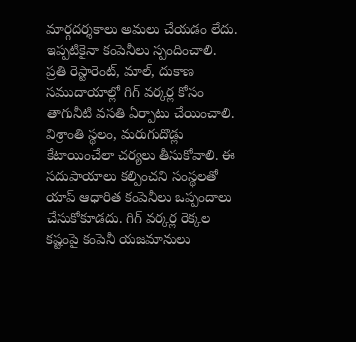మార్గదర్శకాలు అమలు చేయడం లేదు. ఇప్పటికైనా కంపెనీలు స్పందించాలి.
ప్రతి రెస్టారెంట్, మాల్, దుకాణ సముదాయాల్లో గిగ్ వర్కర్ల కోసం తాగునీటి వసతి ఏర్పాటు చేయించాలి. విశ్రాంతి స్థలం, మరుగుదొడ్లు కేటాయించేలా చర్యలు తీసుకోవాలి. ఈ సదుపాయాలు కల్పించని సంస్థలతో యాప్ ఆధారిత కంపెనీలు ఒప్పందాలు చేసుకోకూడదు. గిగ్ వర్కర్ల రెక్కల కష్టంపై కంపెనీ యజమానులు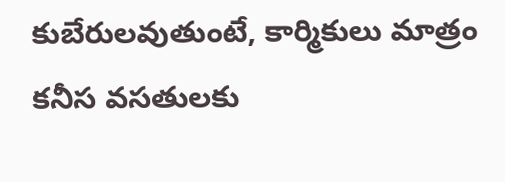కుబేరులవుతుంటే, కార్మికులు మాత్రం కనీస వసతులకు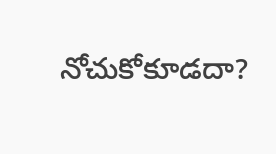నోచుకోకూడదా?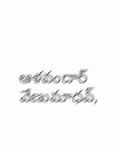ఆళవందార్ వేణుమాధవ్,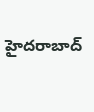హైదరాబాద్